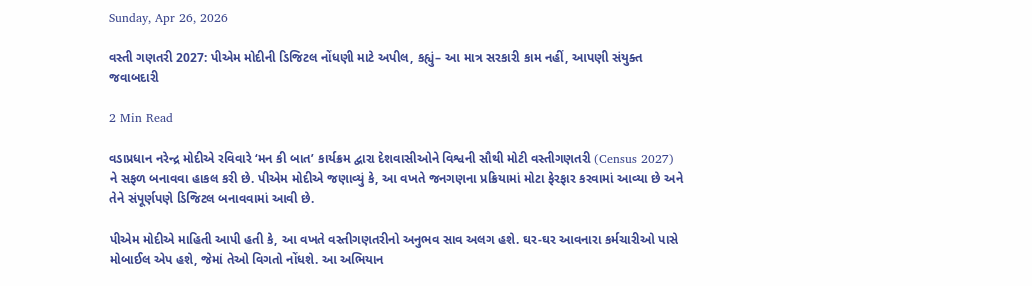Sunday, Apr 26, 2026

વસ્તી ગણતરી 2027: પીએમ મોદીની ડિજિટલ નોંધણી માટે અપીલ, કહ્યું– આ માત્ર સરકારી કામ નહીં, આપણી સંયુક્ત જવાબદારી

2 Min Read

વડાપ્રધાન નરેન્દ્ર મોદીએ રવિવારે ‘મન કી બાત’ કાર્યક્રમ દ્વારા દેશવાસીઓને વિશ્વની સૌથી મોટી વસ્તીગણતરી (Census 2027) ને સફળ બનાવવા હાકલ કરી છે. પીએમ મોદીએ જણાવ્યું કે, આ વખતે જનગણના પ્રક્રિયામાં મોટા ફેરફાર કરવામાં આવ્યા છે અને તેને સંપૂર્ણપણે ડિજિટલ બનાવવામાં આવી છે.

પીએમ મોદીએ માહિતી આપી હતી કે, આ વખતે વસ્તીગણતરીનો અનુભવ સાવ અલગ હશે. ઘર-ઘર આવનારા કર્મચારીઓ પાસે મોબાઈલ એપ હશે, જેમાં તેઓ વિગતો નોંધશે. આ અભિયાન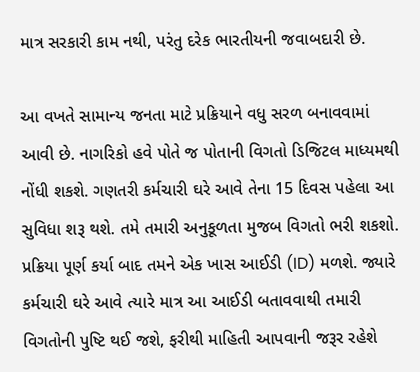માત્ર સરકારી કામ નથી, પરંતુ દરેક ભારતીયની જવાબદારી છે.

આ વખતે સામાન્ય જનતા માટે પ્રક્રિયાને વધુ સરળ બનાવવામાં આવી છે. નાગરિકો હવે પોતે જ પોતાની વિગતો ડિજિટલ માધ્યમથી નોંધી શકશે. ગણતરી કર્મચારી ઘરે આવે તેના 15 દિવસ પહેલા આ સુવિધા શરૂ થશે. તમે તમારી અનુકૂળતા મુજબ વિગતો ભરી શકશો. પ્રક્રિયા પૂર્ણ કર્યા બાદ તમને એક ખાસ આઈડી (ID) મળશે. જ્યારે કર્મચારી ઘરે આવે ત્યારે માત્ર આ આઈડી બતાવવાથી તમારી વિગતોની પુષ્ટિ થઈ જશે, ફરીથી માહિતી આપવાની જરૂર રહેશે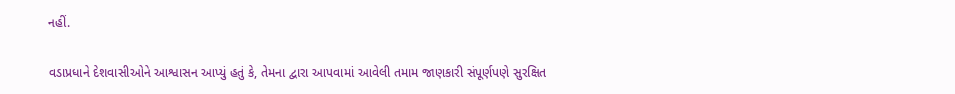નહીં.

વડાપ્રધાને દેશવાસીઓને આશ્વાસન આપ્યું હતું કે, તેમના દ્વારા આપવામાં આવેલી તમામ જાણકારી સંપૂર્ણપણે સુરક્ષિત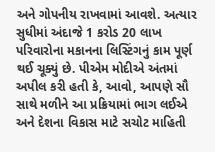અને ગોપનીય રાખવામાં આવશે. અત્યાર સુધીમાં અંદાજે 1 કરોડ 20 લાખ પરિવારોના મકાનના લિસ્ટિંગનું કામ પૂર્ણ થઈ ચૂક્યું છે. પીએમ મોદીએ અંતમાં અપીલ કરી હતી કે, આવો, આપણે સૌ સાથે મળીને આ પ્રક્રિયામાં ભાગ લઈએ અને દેશના વિકાસ માટે સચોટ માહિતી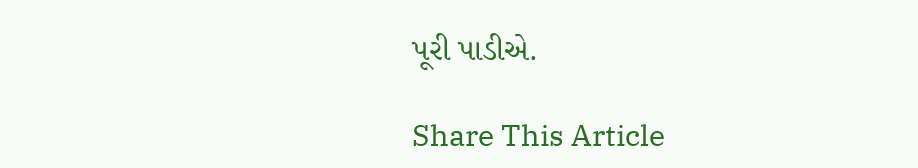પૂરી પાડીએ.

Share This Article